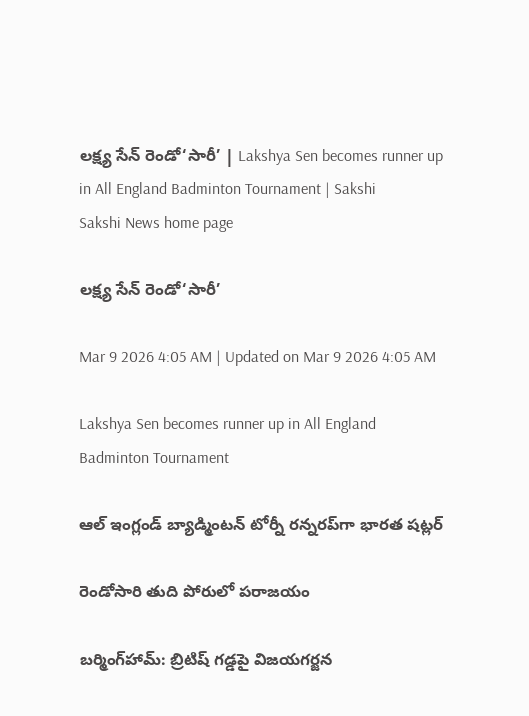లక్ష్య సేన్‌ రెండో‘సారీ’ | Lakshya Sen becomes runner up in All England Badminton Tournament | Sakshi
Sakshi News home page

లక్ష్య సేన్‌ రెండో‘సారీ’

Mar 9 2026 4:05 AM | Updated on Mar 9 2026 4:05 AM

Lakshya Sen becomes runner up in All England Badminton Tournament

ఆల్‌ ఇంగ్లండ్‌ బ్యాడ్మింటన్‌ టోర్నీ రన్నరప్‌గా భారత షట్లర్‌

రెండోసారి తుది పోరులో పరాజయం

బర్మింగ్‌హామ్‌: బ్రిటిష్‌ గడ్డపై విజయగర్జన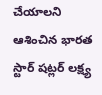చేయాలని ఆశించిన భారత స్టార్‌ షట్లర్‌ లక్ష్య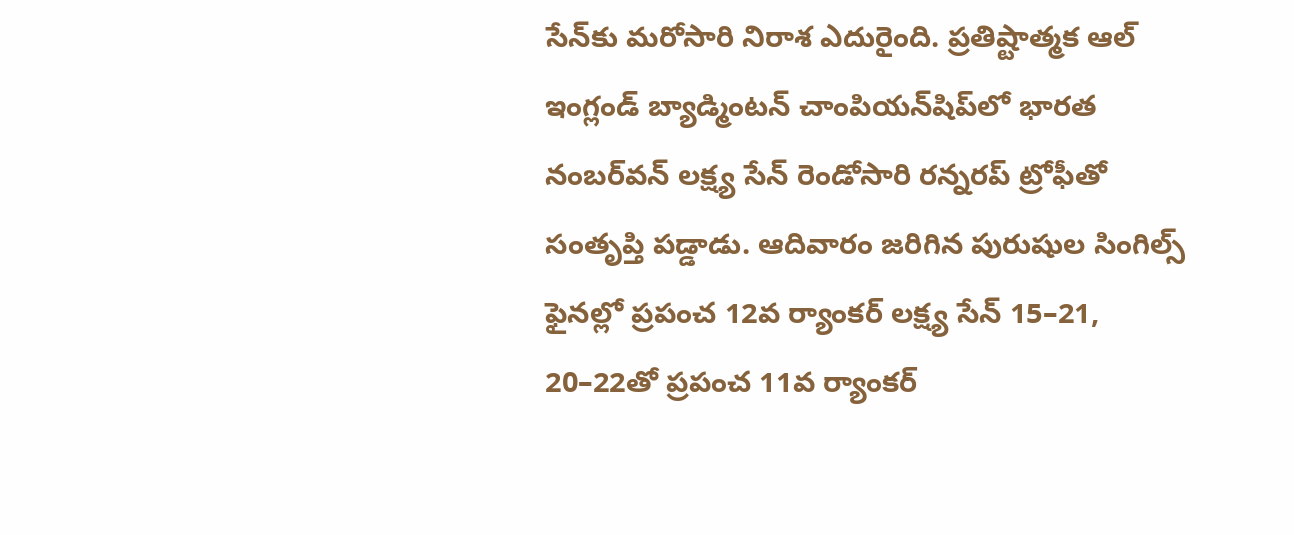సేన్‌కు మరోసారి నిరాశ ఎదురైంది. ప్రతిష్టాత్మక ఆల్‌ ఇంగ్లండ్‌ బ్యాడ్మింటన్‌ చాంపియన్‌షిప్‌లో భారత నంబర్‌వన్‌ లక్ష్య సేన్‌ రెండోసారి రన్నరప్‌ ట్రోఫీతో సంతృప్తి పడ్డాడు. ఆదివారం జరిగిన పురుషుల సింగిల్స్‌ ఫైనల్లో ప్రపంచ 12వ ర్యాంకర్‌ లక్ష్య సేన్‌ 15–21, 20–22తో ప్రపంచ 11వ ర్యాంకర్‌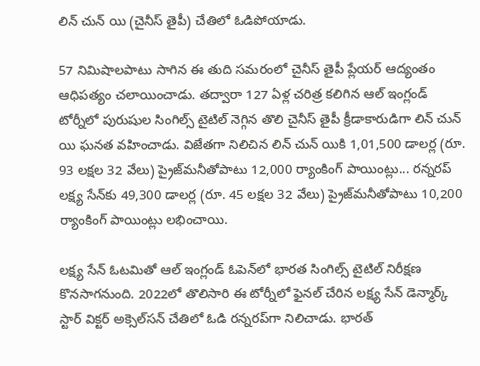లిన్‌ చున్‌ యి (చైనీస్‌ తైపీ) చేతిలో ఓడిపోయాడు.

57 నిమిషాలపాటు సాగిన ఈ తుది సమరంలో చైనీస్‌ తైపీ ప్లేయర్‌ ఆద్యంతం ఆధిపత్యం చలాయించాడు. తద్వారా 127 ఏళ్ల చరిత్ర కలిగిన ఆల్‌ ఇంగ్లండ్‌ టోర్నీలో పురుషుల సింగిల్స్‌ టైటిల్‌ నెగ్గిన తొలి చైనీస్‌ తైపీ క్రీడాకారుడిగా లిన్‌ చున్‌ యి ఘనత వహించాడు. విజేతగా నిలిచిన లిన్‌ చున్‌ యికి 1,01,500 డాలర్ల (రూ. 93 లక్షల 32 వేలు) ప్రైజ్‌మనీతోపాటు 12,000 ర్యాంకింగ్‌ పాయింట్లు... రన్నరప్‌ లక్ష్య సేన్‌కు 49,300 డాలర్ల (రూ. 45 లక్షల 32 వేలు) ప్రైజ్‌మనీతోపాటు 10,200 ర్యాంకింగ్‌ పాయింట్లు లభించాయి.

లక్ష్య సేన్‌ ఓటమితో ఆల్‌ ఇంగ్లండ్‌ ఓపెన్‌లో భారత సింగిల్స్‌ టైటిల్‌ నిరీక్షణ కొనసాగనుంది. 2022లో తొలిసారి ఈ టోర్నీలో ఫైనల్‌ చేరిన లక్ష్య సేన్‌ డెన్మార్క్‌ స్టార్‌ విక్టర్‌ అక్సెల్‌సన్‌ చేతిలో ఓడి రన్నరప్‌గా నిలిచాడు. భారత్‌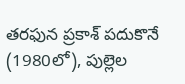తరఫున ప్రకాశ్‌ పదుకొనే (1980లో), పుల్లెల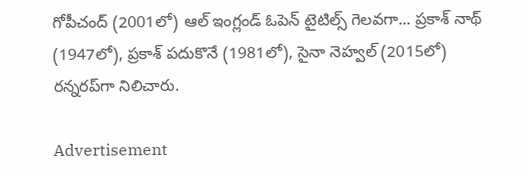గోపీచంద్‌ (2001లో) ఆల్‌ ఇంగ్లండ్‌ ఓపెన్‌ టైటిల్స్‌ గెలవగా... ప్రకాశ్‌ నాథ్‌ (1947లో), ప్రకాశ్‌ పదుకొనే (1981లో), సైనా నెహ్వల్‌ (2015లో) రన్నరప్‌గా నిలిచారు.

Advertisement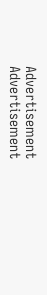Advertisement
Advertisement